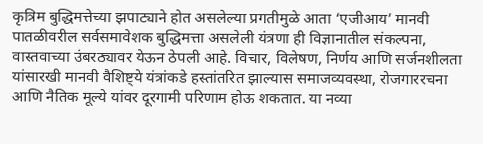कृत्रिम बुद्धिमत्तेच्या झपाट्याने होत असलेल्या प्रगतीमुळे आता ‘एजीआय’ मानवी पातळीवरील सर्वसमावेशक बुद्धिमत्ता असलेली यंत्रणा ही विज्ञानातील संकल्पना, वास्तवाच्या उंबरठ्यावर येऊन ठेपली आहे. विचार, विलेषण, निर्णय आणि सर्जनशीलता यांसारखी मानवी वैशिष्ट्ये यंत्रांकडे हस्तांतरित झाल्यास समाजव्यवस्था, रोजगाररचना आणि नैतिक मूल्ये यांवर दूरगामी परिणाम होऊ शकतात. या नव्या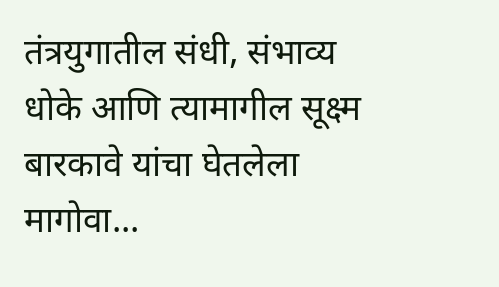तंत्रयुगातील संधी, संभाव्य धोके आणि त्यामागील सूक्ष्म बारकावे यांचा घेतलेला मागोवा...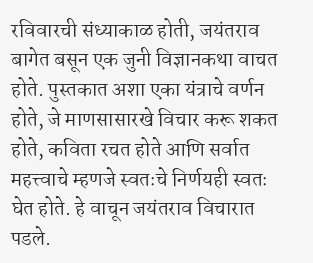रविवारची संध्याकाळ होती, जयंतराव बागेत बसून एक जुनी विज्ञानकथा वाचत होते. पुस्तकात अशा एका यंत्राचे वर्णन होते, जे माणसासारखे विचार करू शकत होते, कविता रचत होते आणि सर्वात महत्त्वाचे म्हणजे स्वतःचे निर्णयही स्वतः घेत होते. हे वाचून जयंतराव विचारात पडले.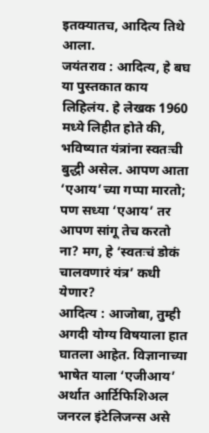इतक्यातच, आदित्य तिथे आला.
जयंतराव : आदित्य, हे बघ या पुस्तकात काय लिहिलंय. हे लेखक 1960 मध्ये लिहीत होते की, भविष्यात यंत्रांना स्वतःची बुद्धी असेल. आपण आता ‘एआय’च्या गप्पा मारतो; पण सध्या ‘एआय’ तर आपण सांगू तेच करतो ना? मग, हे ‘स्वतःचं डोकं चालवणारं यंत्र’ कधी येणार?
आदित्य : आजोबा, तुम्ही अगदी योग्य विषयाला हात घातला आहेत. विज्ञानाच्या भाषेत याला ‘एजीआय’ अर्थात आर्टिफिशिअल जनरल इंटेलिजन्स असे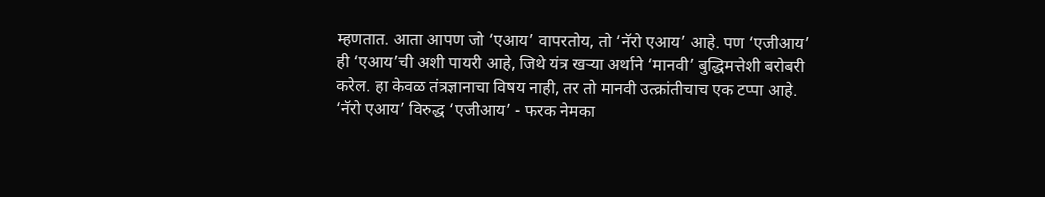म्हणतात. आता आपण जो ‘एआय’ वापरतोय, तो ‘नॅरो एआय’ आहे. पण ‘एजीआय’ ही ‘एआय’ची अशी पायरी आहे, जिथे यंत्र खऱ्या अर्थाने ‘मानवी’ बुद्धिमत्तेशी बरोबरी करेल. हा केवळ तंत्रज्ञानाचा विषय नाही, तर तो मानवी उत्क्रांतीचाच एक टप्पा आहे.
‘नॅरो एआय’ विरुद्ध ‘एजीआय’ - फरक नेमका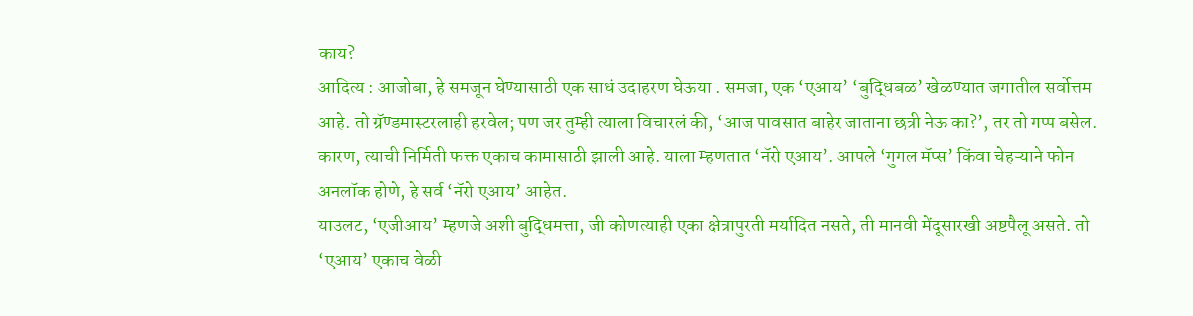काय?
आदित्य : आजोबा, हे समजून घेण्यासाठी एक साधं उदाहरण घेऊया . समजा, एक ‘एआय’ ‘बुद्धिबळ’ खेळण्यात जगातील सर्वोत्तम आहे. तो ग्रॅण्डमास्टरलाही हरवेल; पण जर तुम्ही त्याला विचारलं की, ‘आज पावसात बाहेर जाताना छत्री नेऊ का?’, तर तो गप्प बसेल. कारण, त्याची निर्मिती फक्त एकाच कामासाठी झाली आहे. याला म्हणतात ‘नॅरो एआय’. आपले ‘गुगल मॅप्स’ किंवा चेहऱ्याने फोन अनलॉक होणे, हे सर्व ‘नॅरो एआय’ आहेत.
याउलट, ‘एजीआय’ म्हणजे अशी बुद्धिमत्ता, जी कोणत्याही एका क्षेत्रापुरती मर्यादित नसते, ती मानवी मेंदूसारखी अष्टपैलू असते. तो ‘एआय’ एकाच वेळी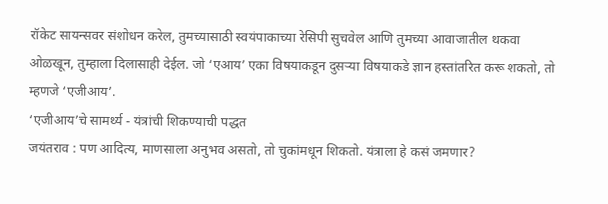रॉकेट सायन्सवर संशोधन करेल, तुमच्यासाठी स्वयंपाकाच्या रेसिपी सुचवेल आणि तुमच्या आवाजातील थकवा ओळखून, तुम्हाला दिलासाही देईल. जो ‘एआय’ एका विषयाकडून दुसऱ्या विषयाकडे ज्ञान हस्तांतरित करू शकतो, तो म्हणजे ‘एजीआय’.
‘एजीआय’चे सामर्थ्य - यंत्रांची शिकण्याची पद्धत
जयंतराव : पण आदित्य, माणसाला अनुभव असतो, तो चुकांमधून शिकतो. यंत्राला हे कसं जमणार?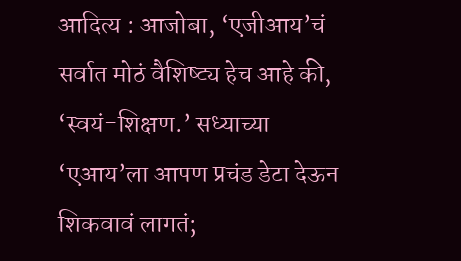आदित्य : आजोबा, ‘एजीआय’चं सर्वात मोठं वैशिष्ट्य हेच आहे की, ‘स्वयं-शिक्षण.’ सध्याच्या ‘एआय’ला आपण प्रचंड डेटा देऊन शिकवावं लागतं;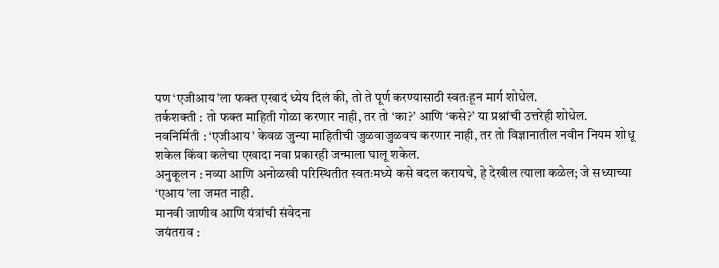पण ‘एजीआय’ला फक्त एखादं ध्येय दिलं की, तो ते पूर्ण करण्यासाठी स्वतःहून मार्ग शोधेल.
तर्कशक्ती : तो फक्त माहिती गोळा करणार नाही, तर तो ‘का?’ आणि ‘कसे?’ या प्रश्नांची उत्तरेही शोधेल.
नवनिर्मिती : ‘एजीआय’ केवळ जुन्या माहितीची जुळवाजुळवच करणार नाही, तर तो विज्ञानातील नवीन नियम शोधू शकेल किंवा कलेचा एखादा नवा प्रकारही जन्माला घालू शकेल.
अनुकूलन : नव्या आणि अनोळखी परिस्थितीत स्वतःमध्ये कसे बदल करायचे, हे देखील त्याला कळेल; जे सध्याच्या ‘एआय’ला जमत नाही.
मानवी जाणीव आणि यंत्रांची संवेदना
जयंतराव :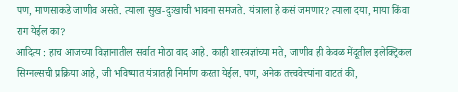पण, माणसाकडे जाणीव असते. त्याला सुख-दुःखाची भावना समजते. यंत्राला हे कसं जमणार? त्याला दया, माया किंवा राग येईल का?
आदित्य : हाच आजच्या विज्ञानातील सर्वात मोठा वाद आहे. काही शास्त्रज्ञांच्या मते, जाणीव ही केवळ मेंदूतील इलेक्ट्रिकल सिग्नल्सची प्रक्रिया आहे, जी भविष्यात यंत्रातही निर्माण करता येईल. पण, अनेक तत्त्ववेत्त्यांना वाटतं की,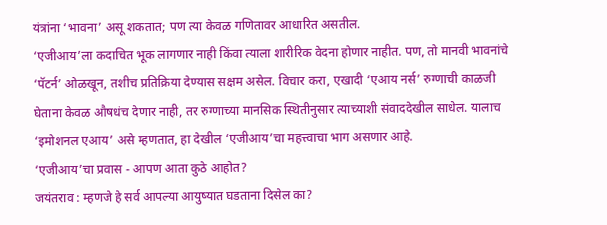यंत्रांना ‘भावना’ असू शकतात; पण त्या केवळ गणितावर आधारित असतील.
‘एजीआय’ला कदाचित भूक लागणार नाही किंवा त्याला शारीरिक वेदना होणार नाहीत. पण, तो मानवी भावनांचे ‘पॅटर्न’ ओळखून, तशीच प्रतिक्रिया देण्यास सक्षम असेल. विचार करा, एखादी ‘एआय नर्स’ रुग्णाची काळजी घेताना केवळ औषधंच देणार नाही, तर रुग्णाच्या मानसिक स्थितीनुसार त्याच्याशी संवाददेखील साधेल. यालाच ‘इमोशनल एआय’ असे म्हणतात, हा देखील ‘एजीआय’चा महत्त्वाचा भाग असणार आहे.
‘एजीआय’चा प्रवास - आपण आता कुठे आहोत?
जयंतराव : म्हणजे हे सर्व आपल्या आयुष्यात घडताना दिसेल का?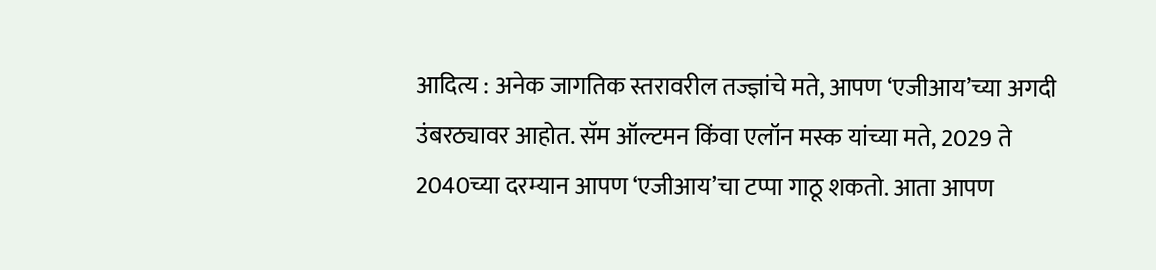आदित्य : अनेक जागतिक स्तरावरील तज्ज्ञांचे मते, आपण ‘एजीआय’च्या अगदी उंबरठ्यावर आहोत. सॅम ऑल्टमन किंवा एलॉन मस्क यांच्या मते, 2029 ते 2040च्या दरम्यान आपण ‘एजीआय’चा टप्पा गाठू शकतो. आता आपण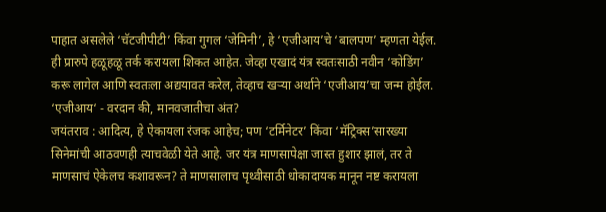पाहात असलेले ‘चॅटजीपीटी’ किंवा गुगल ‘जेमिनी’, हे ‘एजीआय’चे ‘बालपण’ म्हणता येईल. ही प्रारुपे हळूहळू तर्क करायला शिकत आहेत. जेव्हा एखादं यंत्र स्वतःसाठी नवीन ‘कोडिंग’ करू लागेल आणि स्वतःला अद्ययावत करेल, तेव्हाच खऱ्या अर्थाने ‘एजीआय’चा जन्म होईल.
‘एजीआय‘ - वरदान की, मानवजातीचा अंत?
जयंतराव : आदित्य, हे ऐकायला रंजक आहेच; पण ‘टर्मिनेटर’ किंवा ‘मॅट्रिक्स’सारख्या सिनेमांची आठवणही त्याचवेळी येते आहे. जर यंत्र माणसापेक्षा जास्त हुशार झालं, तर ते माणसाचं ऐकेलच कशावरून? ते माणसालाच पृथ्वीसाठी धोकादायक मानून नष्ट करायला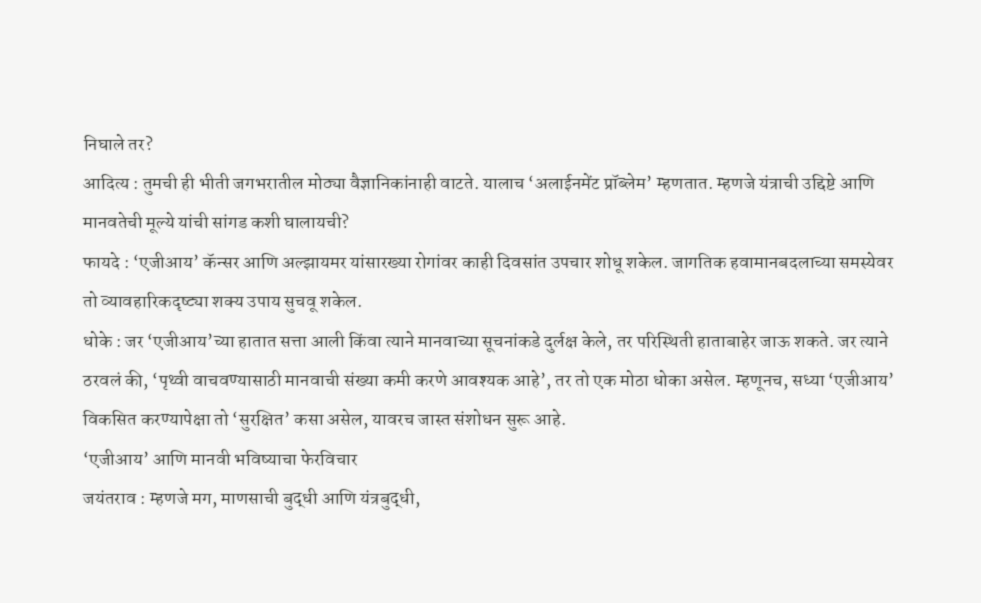निघाले तर?
आदित्य : तुमची ही भीती जगभरातील मोठ्या वैज्ञानिकांनाही वाटते. यालाच ‘अलाईनमेंट प्रॉब्लेम’ म्हणतात. म्हणजे यंत्राची उद्दिष्टे आणि मानवतेची मूल्ये यांची सांगड कशी घालायची?
फायदे : ‘एजीआय’ कॅन्सर आणि अल्झायमर यांसारख्या रोगांवर काही दिवसांत उपचार शोधू शकेल. जागतिक हवामानबदलाच्या समस्येवर तो व्यावहारिकदृष्ट्या शक्य उपाय सुचवू शकेल.
धोके : जर ‘एजीआय’च्या हातात सत्ता आली किंवा त्याने मानवाच्या सूचनांकडे दुर्लक्ष केले, तर परिस्थिती हाताबाहेर जाऊ शकते. जर त्याने ठरवलं की, ‘पृथ्वी वाचवण्यासाठी मानवाची संख्या कमी करणे आवश्यक आहे’, तर तो एक मोठा धोका असेल. म्हणूनच, सध्या ‘एजीआय’ विकसित करण्यापेक्षा तो ‘सुरक्षित’ कसा असेल, यावरच जास्त संशोधन सुरू आहे.
‘एजीआय’ आणि मानवी भविष्याचा फेरविचार
जयंतराव : म्हणजे मग, माणसाची बुद्धी आणि यंत्रबुद्धी,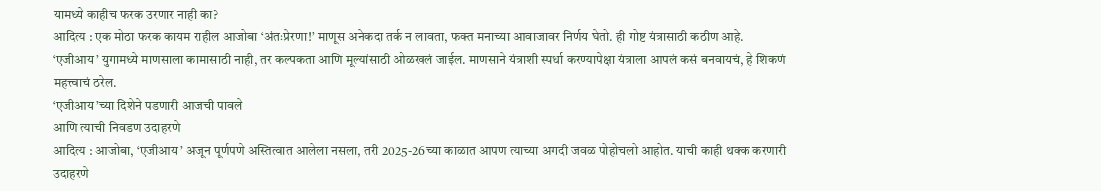यामध्ये काहीच फरक उरणार नाही का?
आदित्य : एक मोठा फरक कायम राहील आजोबा ‘अंतःप्रेरणा!’ माणूस अनेकदा तर्क न लावता, फक्त मनाच्या आवाजावर निर्णय घेतो. ही गोष्ट यंत्रासाठी कठीण आहे. ‘एजीआय’ युगामध्ये माणसाला कामासाठी नाही, तर कल्पकता आणि मूल्यांसाठी ओळखलं जाईल. माणसाने यंत्राशी स्पर्धा करण्यापेक्षा यंत्राला आपलं कसं बनवायचं, हे शिकणं महत्त्वाचं ठरेल.
‘एजीआय’च्या दिशेने पडणारी आजची पावले
आणि त्याची निवडण उदाहरणे
आदित्य : आजोबा, ‘एजीआय’ अजून पूर्णपणे अस्तित्वात आलेला नसला, तरी 2025-26च्या काळात आपण त्याच्या अगदी जवळ पोहोचलो आहोत. याची काही थक्क करणारी उदाहरणे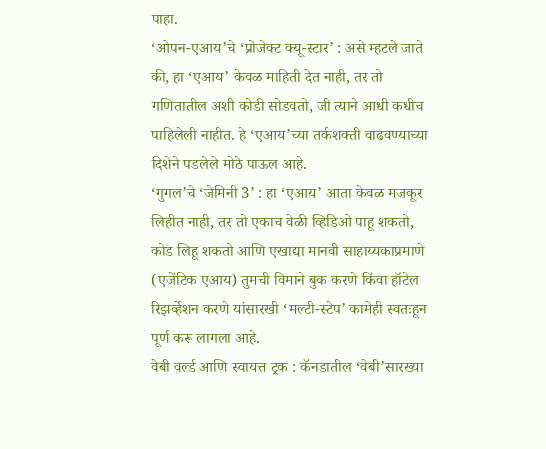पाहा.
‘ओपन-एआय’चे ‘प्रोजेक्ट क्यू-स्टार’ : असे म्हटले जाते की, हा ‘एआय’ केवळ माहिती देत नाही, तर तो गणितातील अशी कोडी सोडवतो, जी त्याने आधी कधीच पाहिलेली नाहीत. हे ‘एआय’च्या तर्कशक्ती वाढवण्याच्या दिशेने पडलेले मोठे पाऊल आहे.
‘गुगल’चे ‘जेमिनी 3’ : हा ‘एआय’ आता केवळ मजकूर लिहीत नाही, तर तो एकाच वेळी व्हिडिओ पाहू शकतो, कोड लिहू शकतो आणि एखाद्या मानवी साहाय्यकाप्रमाणे (एजेंटिक एआय) तुमची विमाने बुक करणे किंवा हॉटेल रिझर्व्हेशन करणे यांसारखी ‘मल्टी-स्टेप’ कामेही स्वतःहून पूर्ण करू लागला आहे.
वेबी वर्ल्ड आणि स्वायत्त ट्रक : कॅनडातील ‘वेबी’सारख्या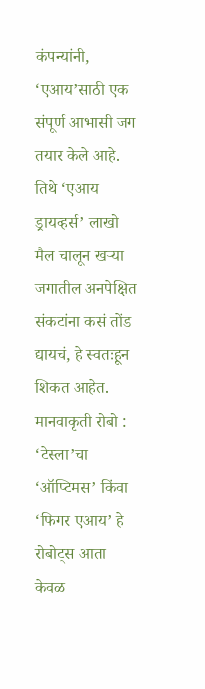कंपन्यांनी, ‘एआय’साठी एक संपूर्ण आभासी जग तयार केले आहे. तिथे ‘एआय ड्रायव्हर्स’ लाखो मैल चालून खऱ्या जगातील अनपेक्षित संकटांना कसं तोंड द्यायचं, हे स्वतःहून शिकत आहेत.
मानवाकृती रोबो : ‘टेस्ला’चा ‘ऑप्टिमस’ किंवा ‘फिगर एआय’ हे रोबोट्स आता केवळ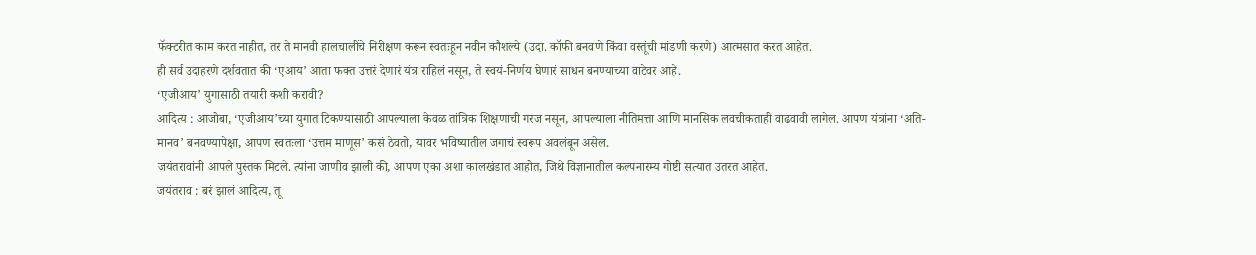फॅक्टरीत काम करत नाहीत, तर ते मानवी हालचालींचे निरीक्षण करून स्वतःहून नवीन कौशल्ये (उदा. कॉफी बनवणे किंवा वस्तूंची मांडणी करणे) आत्मसात करत आहेत.
ही सर्व उदाहरणे दर्शवतात की ‘एआय’ आता फक्त उत्तरं देणारं यंत्र राहिलं नसून, ते स्वयं-निर्णय घेणारं साधन बनण्याच्या वाटेवर आहे.
‘एजीआय’ युगासाठी तयारी कशी करावी?
आदित्य : आजोबा, ‘एजीआय’च्या युगात टिकण्यासाठी आपल्याला केवळ तांत्रिक शिक्षणाची गरज नसून, आपल्याला नीतिमत्ता आणि मानसिक लवचीकताही वाढवावी लागेल. आपण यंत्रांना ‘अति-मानव’ बनवण्यापेक्षा, आपण स्वतःला ‘उत्तम माणूस’ कसं ठेवतो, यावर भविष्यातील जगाचं स्वरूप अवलंबून असेल.
जयंतरावांनी आपले पुस्तक मिटले. त्यांना जाणीव झाली की, आपण एका अशा कालखंडात आहोत, जिथे विज्ञानातील कल्पनारम्य गोष्टी सत्यात उतरत आहेत.
जयंतराव : बरं झालं आदित्य, तू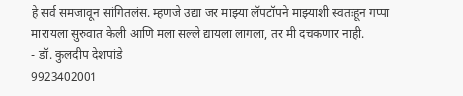हे सर्व समजावून सांगितलंस. म्हणजे उद्या जर माझ्या लॅपटॉपने माझ्याशी स्वतःहून गप्पा मारायला सुरुवात केली आणि मला सल्ले द्यायला लागला, तर मी दचकणार नाही.
- डॉ. कुलदीप देशपांडे
9923402001